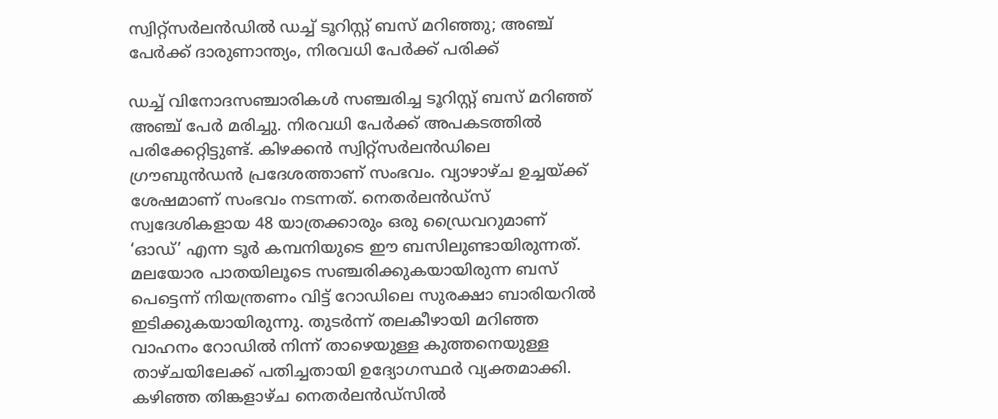സ്വിറ്റ്സർലൻഡിൽ ഡച്ച് ടൂറിസ്റ്റ് ബസ് മറിഞ്ഞു; അഞ്ച് പേർക്ക് ദാരുണാന്ത്യം, നിരവധി പേർക്ക് പരിക്ക്

ഡച്ച് വിനോദസഞ്ചാരികൾ സഞ്ചരിച്ച ടൂറിസ്റ്റ് ബസ് മറിഞ്ഞ് അഞ്ച് പേർ മരിച്ചു. നിരവധി പേർക്ക് അപകടത്തിൽ പരിക്കേറ്റിട്ടുണ്ട്. കിഴക്കൻ സ്വിറ്റ്സർലൻഡിലെ ഗ്രൗബുൻഡൻ പ്രദേശത്താണ് സംഭവം. വ്യാഴാഴ്ച ഉച്ചയ്ക്ക് ശേഷമാണ് സംഭവം നടന്നത്. നെതർലൻഡ്സ് സ്വദേശികളായ 48 യാത്രക്കാരും ഒരു ഡ്രൈവറുമാണ് ‘ഓഡ്’ എന്ന ടൂർ കമ്പനിയുടെ ഈ ബസിലുണ്ടായിരുന്നത്.
മലയോര പാതയിലൂടെ സഞ്ചരിക്കുകയായിരുന്ന ബസ് പെട്ടെന്ന് നിയന്ത്രണം വിട്ട് റോഡിലെ സുരക്ഷാ ബാരിയറിൽ ഇടിക്കുകയായിരുന്നു. തുടർന്ന് തലകീഴായി മറിഞ്ഞ വാഹനം റോഡിൽ നിന്ന് താഴെയുള്ള കുത്തനെയുള്ള താഴ്ചയിലേക്ക് പതിച്ചതായി ഉദ്യോഗസ്ഥർ വ്യക്തമാക്കി.
കഴിഞ്ഞ തിങ്കളാഴ്ച നെതർലൻഡ്സിൽ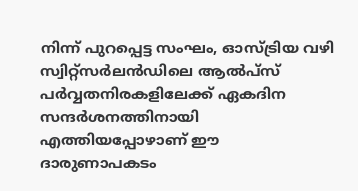നിന്ന് പുറപ്പെട്ട സംഘം, ഓസ്ട്രിയ വഴി സ്വിറ്റ്സർലൻഡിലെ ആൽപ്സ് പർവ്വതനിരകളിലേക്ക് ഏകദിന സന്ദർശനത്തിനായി എത്തിയപ്പോഴാണ് ഈ ദാരുണാപകടം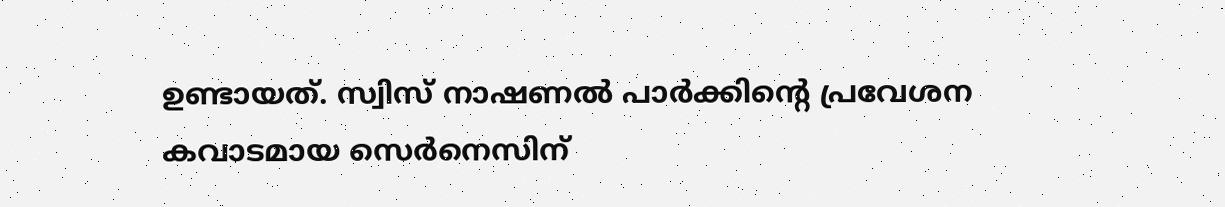ഉണ്ടായത്. സ്വിസ് നാഷണൽ പാർക്കിന്റെ പ്രവേശന കവാടമായ സെർനെസിന്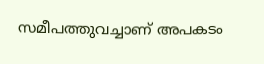സമീപത്തുവച്ചാണ് അപകടം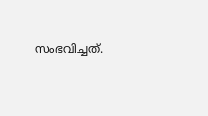സംഭവിച്ചത്.